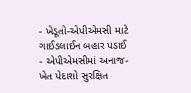- ખેડૂતો-એપીએમસી માટે ગાઈડલાઈન બહાર પડાઈ
- એપીએમસીમાં અનાજ-ખેત પેદાશો સુરક્ષિત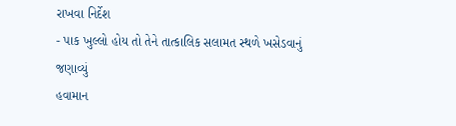રાખવા નિર્દેશ
- પાક ખુલ્લો હોય તો તેને તાત્કાલિક સલામત સ્થળે ખસેડવાનું જણાવ્યું
હવામાન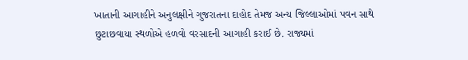ખાતાની આગાહીને અનુલક્ષીને ગુજરાતના દાહોદ તેમજ અન્ય જિલ્લાઓમાં પવન સાથે છુટાછવાયા સ્થળોએ હળવો વરસાદની આગાહી કરાઈ છે. રાજ્યમાં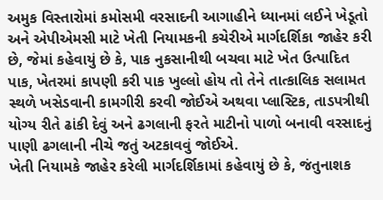અમુક વિસ્તારોમાં કમોસમી વરસાદની આગાહીને ધ્યાનમાં લઈને ખેડૂતો અને એપીએમસી માટે ખેતી નિયામકની કચેરીએ માર્ગદર્શિકા જાહેર કરી છે, જેમાં કહેવાયું છે કે, પાક નુકસાનીથી બચવા માટે ખેત ઉત્પાદિત પાક, ખેતરમાં કાપણી કરી પાક ખુલ્લો હોય તો તેને તાત્કાલિક સલામત સ્થળે ખસેડવાની કામગીરી કરવી જોઈએ અથવા પ્લાસ્ટિક, તાડપત્રીથી યોગ્ય રીતે ઢાંકી દેવું અને ઢગલાની ફરતે માટીનો પાળો બનાવી વરસાદનું પાણી ઢગલાની નીચે જતું અટકાવવું જોઈએ.
ખેતી નિયામકે જાહેર કરેલી માર્ગદર્શિકામાં કહેવાયું છે કે, જંતુનાશક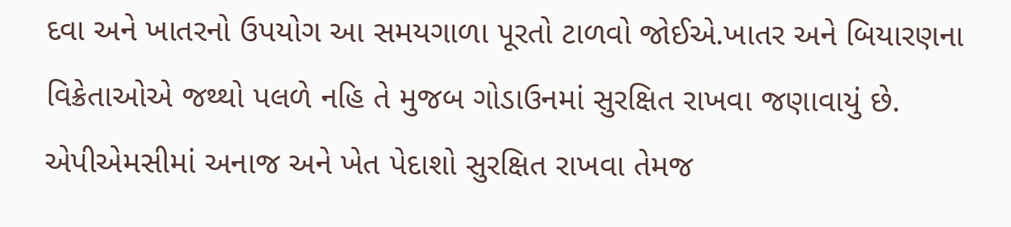દવા અને ખાતરનો ઉપયોગ આ સમયગાળા પૂરતો ટાળવો જોઈએ.ખાતર અને બિયારણના વિક્રેતાઓએ જથ્થો પલળે નહિ તે મુજબ ગોડાઉનમાં સુરક્ષિત રાખવા જણાવાયું છે. એપીએમસીમાં અનાજ અને ખેત પેદાશો સુરક્ષિત રાખવા તેમજ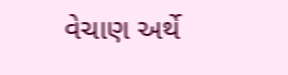વેચાણ અર્થે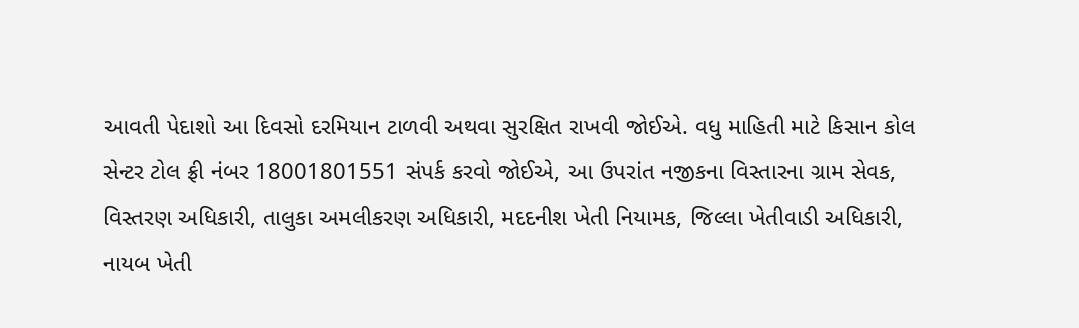આવતી પેદાશો આ દિવસો દરમિયાન ટાળવી અથવા સુરક્ષિત રાખવી જોઈએ. વધુ માહિતી માટે કિસાન કોલ સેન્ટર ટોલ ફ્રી નંબર 18001801551 સંપર્ક કરવો જોઈએ, આ ઉપરાંત નજીકના વિસ્તારના ગ્રામ સેવક, વિસ્તરણ અધિકારી, તાલુકા અમલીકરણ અધિકારી, મદદનીશ ખેતી નિયામક, જિલ્લા ખેતીવાડી અધિકારી, નાયબ ખેતી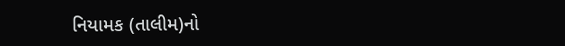નિયામક (તાલીમ)નો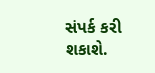સંપર્ક કરી શકાશે.